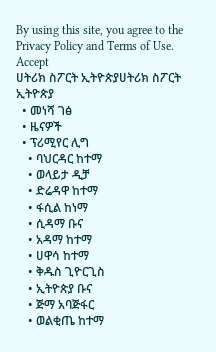By using this site, you agree to the Privacy Policy and Terms of Use.
Accept
ሀትሪክ ስፖርት ኢትዮጵያሀትሪክ ስፖርት ኢትዮጵያ
  • መነሻ ገፅ
  • ዜናዎች
  • ፕሪሚየር ሊግ
    • ባህርዳር ከተማ
    • ወላይታ ዲቻ
    • ድሬዳዋ ከተማ
    • ፋሲል ከነማ
    • ሲዳማ ቡና
    • አዳማ ከተማ
    • ሀዋሳ ከተማ
    • ቅዱስ ጊዮርጊስ
    • ኢትዮጵያ ቡና
    • ጅማ አባጅፋር
    • ወልቂጤ ከተማ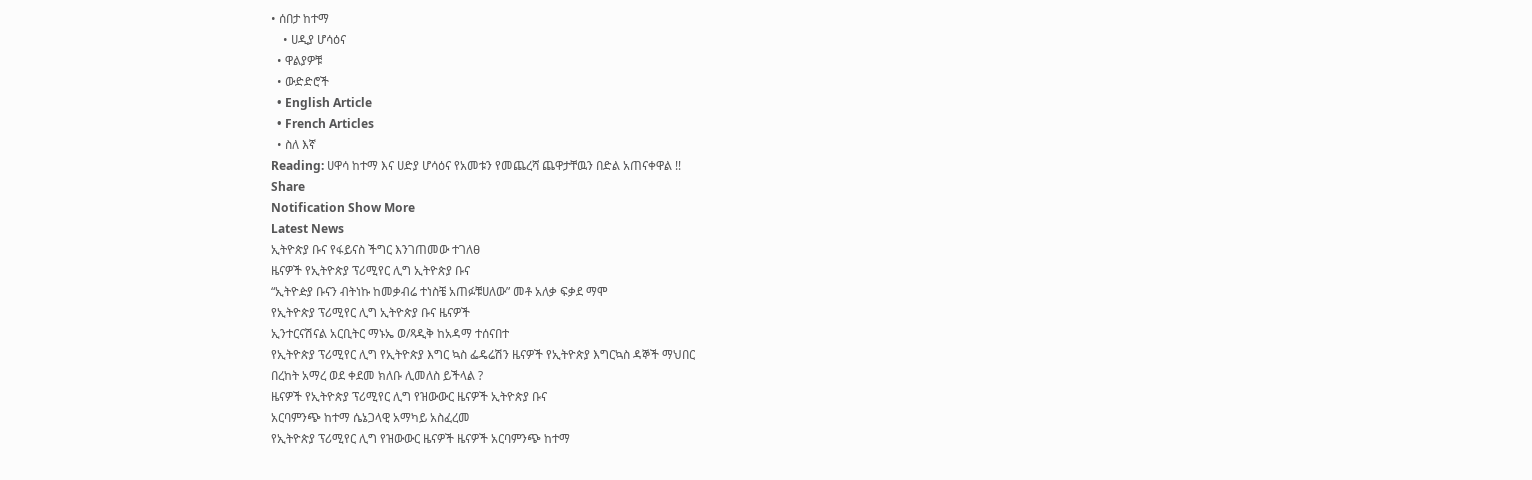• ሰበታ ከተማ
    • ሀዲያ ሆሳዕና
  • ዋልያዎቹ
  • ውድድሮች
  • English Article
  • French Articles
  • ስለ እኛ
Reading: ሀዋሳ ከተማ እና ሀድያ ሆሳዕና የአመቱን የመጨረሻ ጨዋታቸዉን በድል አጠናቀዋል !!
Share
Notification Show More
Latest News
ኢትዮጵያ ቡና የፋይናስ ችግር እንገጠመው ተገለፀ
ዜናዎች የኢትዮጵያ ፕሪሚየር ሊግ ኢትዮጵያ ቡና
“ኢትዮዽያ ቡናን ብትነኩ ከመቃብሬ ተነስቼ አጠፉቹሀለው” መቶ አለቃ ፍቃደ ማሞ
የኢትዮጵያ ፕሪሚየር ሊግ ኢትዮጵያ ቡና ዜናዎች
ኢንተርናሽናል አርቢትር ማኑኤ ወ/ጻዲቅ ከአዳማ ተሰናበተ
የኢትዮጵያ ፕሪሚየር ሊግ የኢትዮጵያ እግር ኳስ ፌዴሬሽን ዜናዎች የኢትዮጵያ እግርኳስ ዳኞች ማህበር
በረከት አማረ ወደ ቀደመ ክለቡ ሊመለስ ይችላል ?
ዜናዎች የኢትዮጵያ ፕሪሚየር ሊግ የዝውውር ዜናዎች ኢትዮጵያ ቡና
አርባምንጭ ከተማ ሴኔጋላዊ አማካይ አስፈረመ
የኢትዮጵያ ፕሪሚየር ሊግ የዝውውር ዜናዎች ዜናዎች አርባምንጭ ከተማ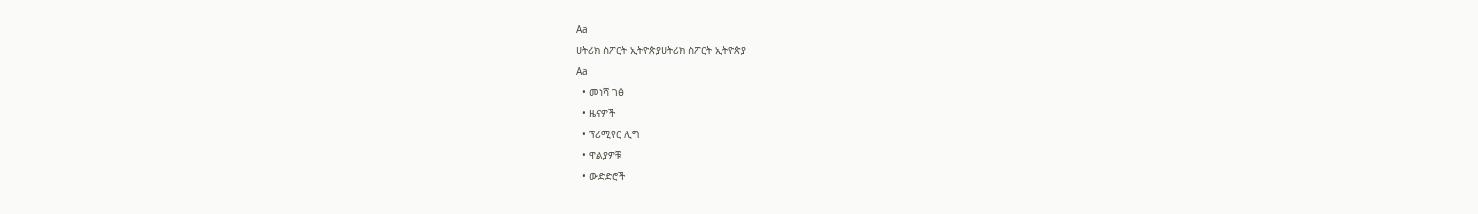Aa
ሀትሪክ ስፖርት ኢትዮጵያሀትሪክ ስፖርት ኢትዮጵያ
Aa
  • መነሻ ገፅ
  • ዜናዎች
  • ፕሪሚየር ሊግ
  • ዋልያዎቹ
  • ውድድሮች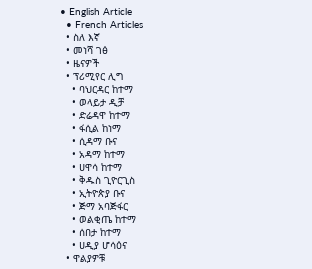• English Article
  • French Articles
  • ስለ እኛ
  • መነሻ ገፅ
  • ዜናዎች
  • ፕሪሚየር ሊግ
    • ባህርዳር ከተማ
    • ወላይታ ዲቻ
    • ድሬዳዋ ከተማ
    • ፋሲል ከነማ
    • ሲዳማ ቡና
    • አዳማ ከተማ
    • ሀዋሳ ከተማ
    • ቅዱስ ጊዮርጊስ
    • ኢትዮጵያ ቡና
    • ጅማ አባጅፋር
    • ወልቂጤ ከተማ
    • ሰበታ ከተማ
    • ሀዲያ ሆሳዕና
  • ዋልያዎቹ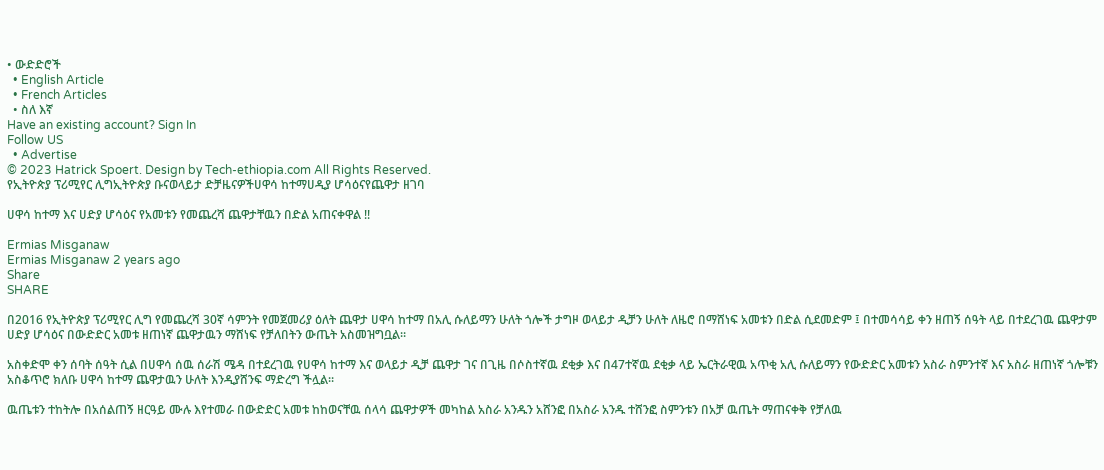• ውድድሮች
  • English Article
  • French Articles
  • ስለ እኛ
Have an existing account? Sign In
Follow US
  • Advertise
© 2023 Hatrick Spoert. Design by Tech-ethiopia.com All Rights Reserved.
የኢትዮጵያ ፕሪሚየር ሊግኢትዮጵያ ቡናወላይታ ድቻዜናዎችሀዋሳ ከተማሀዲያ ሆሳዕናየጨዋታ ዘገባ

ሀዋሳ ከተማ እና ሀድያ ሆሳዕና የአመቱን የመጨረሻ ጨዋታቸዉን በድል አጠናቀዋል !!

Ermias Misganaw
Ermias Misganaw 2 years ago
Share
SHARE

በ2016 የኢትዮጵያ ፕሪሚየር ሊግ የመጨረሻ 30ኛ ሳምንት የመጀመሪያ ዕለት ጨዋታ ሀዋሳ ከተማ በአሊ ሱለይማን ሁለት ጎሎች ታግዞ ወላይታ ዲቻን ሁለት ለዜሮ በማሸነፍ አመቱን በድል ሲደመድም ፤ በተመሳሳይ ቀን ዘጠኝ ሰዓት ላይ በተደረገዉ ጨዋታም ሀድያ ሆሳዕና በውድድር አመቱ ዘጠነኛ ጨዋታዉን ማሸነፍ የቻለበትን ውጤት አስመዝግቧል።

አስቀድሞ ቀን ሰባት ሰዓት ሲል በሀዋሳ ሰዉ ሰራሽ ሜዳ በተደረገዉ የሀዋሳ ከተማ እና ወላይታ ዲቻ ጨዋታ ገና በጊዜ በሶስተኛዉ ደቂቃ እና በ47ተኛዉ ደቂቃ ላይ ኤርትራዊዉ አጥቂ አሊ ሱለይማን የውድድር አመቱን አስራ ስምንተኛ እና አስራ ዘጠነኛ ጎሎቹን አስቆጥሮ ክለቡ ሀዋሳ ከተማ ጨዋታዉን ሁለት እንዲያሸንፍ ማድረግ ችሏል።

ዉጤቱን ተከትሎ በአሰልጠኝ ዘርዓይ ሙሉ እየተመራ በውድድር አመቱ ከከወናቸዉ ሰላሳ ጨዋታዎች መካከል አስራ አንዱን አሸንፎ በአስራ አንዱ ተሸንፎ ስምንቱን በአቻ ዉጤት ማጠናቀቅ የቻለዉ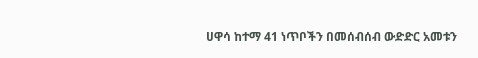ሀዋሳ ከተማ 41 ነጥቦችን በመሰብሰብ ውድድር አመቱን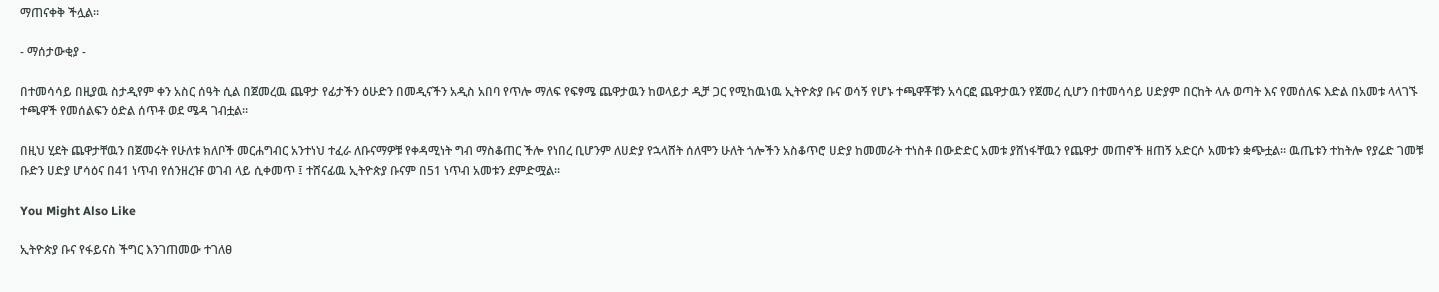ማጠናቀቅ ችሏል።

- ማሰታውቂያ -

በተመሳሳይ በዚያዉ ስታዲየም ቀን አስር ሰዓት ሲል በጀመረዉ ጨዋታ የፊታችን ዕሁድን በመዲናችን አዲስ አበባ የጥሎ ማለፍ የፍፃሜ ጨዋታዉን ከወላይታ ዲቻ ጋር የሚከዉነዉ ኢትዮጵያ ቡና ወሳኝ የሆኑ ተጫዋቾቹን አሳርፎ ጨዋታዉን የጀመረ ሲሆን በተመሳሳይ ሀድያም በርከት ላሉ ወጣት እና የመሰለፍ እድል በአመቱ ላላገኙ ተጫዋች የመሰልፍን ዕድል ሰጥቶ ወደ ሜዳ ገብቷል።

በዚህ ሂደት ጨዋታቸዉን በጀመሩት የሁለቱ ክለቦች መርሐግብር አንተነህ ተፈራ ለቡናማዎቹ የቀዳሚነት ግብ ማስቆጠር ችሎ የነበረ ቢሆንም ለሀድያ የኋላሸት ሰለሞን ሁለት ጎሎችን አስቆጥሮ ሀድያ ከመመራት ተነስቶ በውድድር አመቱ ያሸነፋቸዉን የጨዋታ መጠኖች ዘጠኝ አድርሶ አመቱን ቋጭቷል። ዉጤቱን ተከትሎ የያሬድ ገመቹ ቡድን ሀድያ ሆሳዕና በ41 ነጥብ የሰንዘረዡ ወገብ ላይ ሲቀመጥ ፤ ተሸናፊዉ ኢትዮጵያ ቡናም በ51 ነጥብ አመቱን ደምድሟል።

You Might Also Like

ኢትዮጵያ ቡና የፋይናስ ችግር እንገጠመው ተገለፀ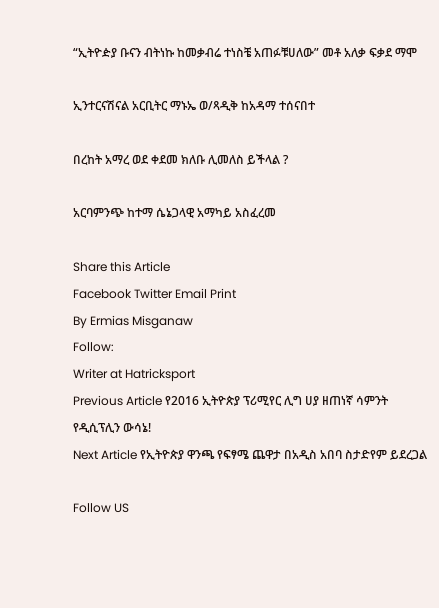“ኢትዮዽያ ቡናን ብትነኩ ከመቃብሬ ተነስቼ አጠፉቹሀለው” መቶ አለቃ ፍቃደ ማሞ

ኢንተርናሽናል አርቢትር ማኑኤ ወ/ጻዲቅ ከአዳማ ተሰናበተ

በረከት አማረ ወደ ቀደመ ክለቡ ሊመለስ ይችላል ?

አርባምንጭ ከተማ ሴኔጋላዊ አማካይ አስፈረመ

Share this Article
Facebook Twitter Email Print
By Ermias Misganaw
Follow:
Writer at Hatricksport
Previous Article የ2016 ኢትዮጵያ ፕሪሚየር ሊግ ሀያ ዘጠነኛ ሳምንት የዲሲፕሊን ውሳኔ!
Next Article የኢትዮጵያ ዋንጫ የፍፃሜ ጨዋታ በአዲስ አበባ ስታድየም ይደረጋል

Follow US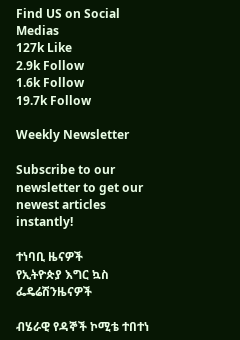Find US on Social Medias
127k Like
2.9k Follow
1.6k Follow
19.7k Follow

Weekly Newsletter

Subscribe to our newsletter to get our newest articles instantly!

ተነባቢ ዜናዎች
የኢትዮጵያ እግር ኳስ ፌዴሬሽንዜናዎች

ብሄራዊ የዳኞች ኮሚቴ ተበተነ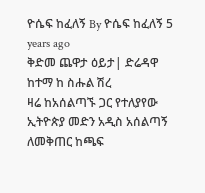ዮሴፍ ከፈለኝ By ዮሴፍ ከፈለኝ 5 years ago
ቅድመ ጨዋታ ዕይታ| ድሬዳዋ ከተማ ከ ስሑል ሽረ
ዛሬ ከአሰልጣኙ ጋር የተለያየው ኢትዮጵያ መድን አዲስ አሰልጣኝ ለመቅጠር ከጫፍ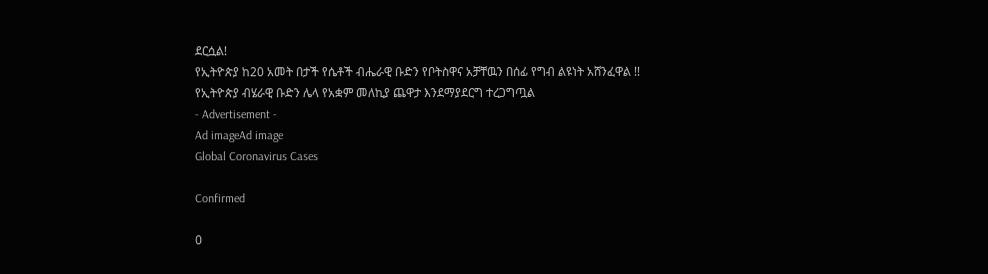ደርሷል!
የኢትዮጵያ ከ20 አመት በታች የሴቶች ብሔራዊ ቡድን የቦትስዋና አቻቸዉን በሰፊ የግብ ልዩነት አሸንፈዋል !!
የኢትዮጵያ ብሄራዊ ቡድን ሌላ የአቋም መለኪያ ጨዋታ እንደማያደርግ ተረጋግጧል
- Advertisement -
Ad imageAd image
Global Coronavirus Cases

Confirmed

0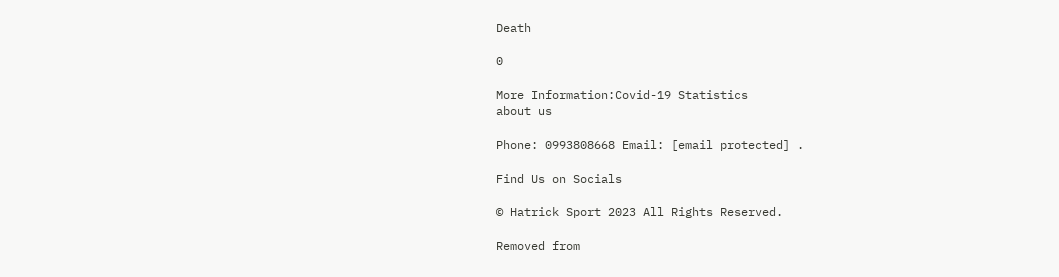Death

0

More Information:Covid-19 Statistics
about us

Phone: 0993808668 Email: [email protected] .

Find Us on Socials

© Hatrick Sport 2023 All Rights Reserved.

Removed from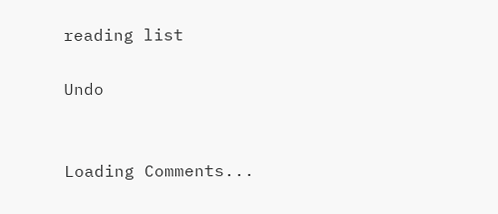reading list

Undo


Loading Comments...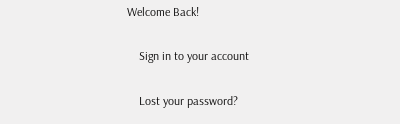Welcome Back!

    Sign in to your account

    Lost your password?